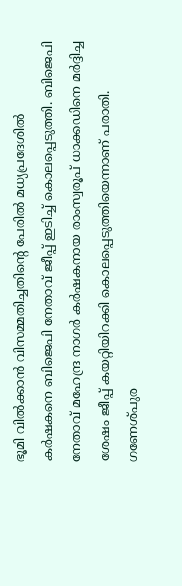ഭൂമി വിൽക്കാൻ വിസമ്മതിച്ചതിന്റെ പേരിൽ മധ്യപ്രദേശിൽ
കർഷകനെ ബിജെപി നേതാവ് ജീപ്പ് ഇടിച്ച് കൊലപ്പെടുത്തി. ബിജെപി നേതാവ് മഹേന്ദ്ര നാഗർ കർഷകനായ രാംസ്വരൂപ് ധാക്കഡിനെ മർദ്ദിച്ച ശേഷം ജീപ്പ് കയറ്റിയിറക്കി കൊലപ്പെടുത്തിയെന്നാണ് പരാതി.
ഗണേശ്പുര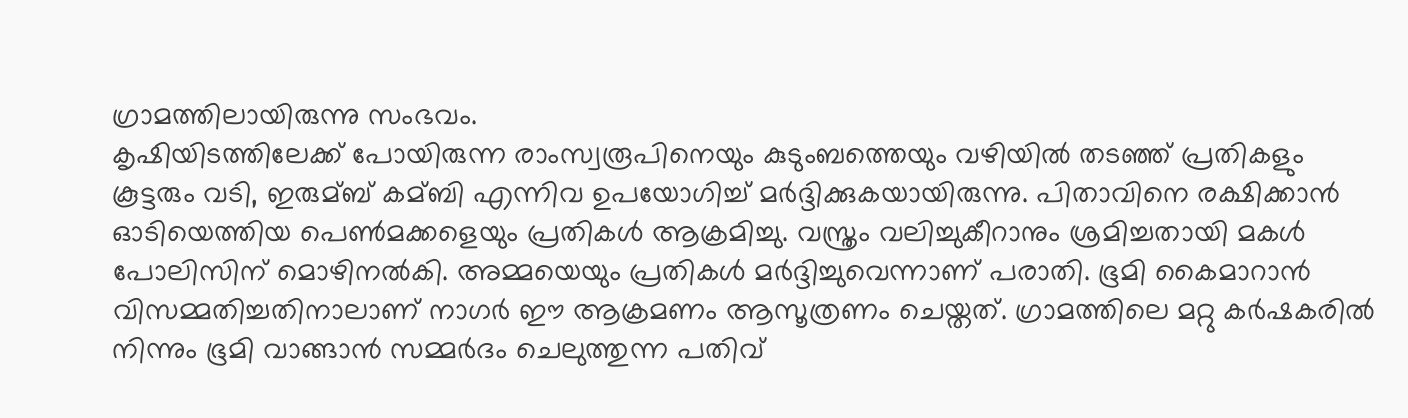ഗ്രാമത്തിലായിരുന്നു സംഭവം.
കൃഷിയിടത്തിലേക്ക് പോയിരുന്ന രാംസ്വരൂപിനെയും കുടുംബത്തെയും വഴിയിൽ തടഞ്ഞ് പ്രതികളും കൂട്ടരും വടി, ഇരുമ്ബ് കമ്ബി എന്നിവ ഉപയോഗിച്ച് മർദ്ദിക്കുകയായിരുന്നു. പിതാവിനെ രക്ഷിക്കാൻ ഓടിയെത്തിയ പെൺമക്കളെയും പ്രതികൾ ആക്രമിച്ചു. വസ്ത്രം വലിച്ചുകീറാനും ശ്രമിച്ചതായി മകൾ പോലിസിന് മൊഴിനൽകി. അമ്മയെയും പ്രതികൾ മർദ്ദിച്ചുവെന്നാണ് പരാതി. ഭൂമി കൈമാറാൻ വിസമ്മതിച്ചതിനാലാണ് നാഗർ ഈ ആക്രമണം ആസൂത്രണം ചെയ്തത്. ഗ്രാമത്തിലെ മറ്റു കർഷകരിൽ നിന്നും ഭൂമി വാങ്ങാൻ സമ്മർദം ചെലുത്തുന്ന പതിവ്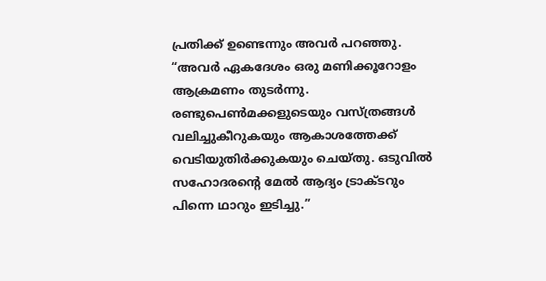പ്രതിക്ക് ഉണ്ടെന്നും അവർ പറഞ്ഞു.
“അവർ ഏകദേശം ഒരു മണിക്കൂറോളം ആക്രമണം തുടർന്നു.
രണ്ടുപെൺമക്കളുടെയും വസ്ത്രങ്ങൾ വലിച്ചുകീറുകയും ആകാശത്തേക്ക് വെടിയുതിർക്കുകയും ചെയ്തു. ഒടുവിൽ സഹോദരൻ്റെ മേൽ ആദ്യം ട്രാക്ടറും പിന്നെ ഥാറും ഇടിച്ചു.”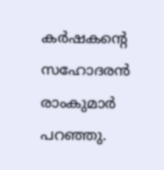കർഷകന്റെ സഹോദരൻ രാംകുമാർ പറഞ്ഞു.